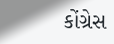કોંગ્રેસ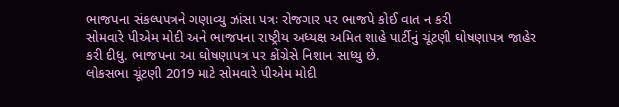ભાજપના સંકલ્પપત્રને ગણાવ્યુ ઝાંસા પત્રઃ રોજગાર પર ભાજપે કોઈ વાત ન કરી
સોમવારે પીએમ મોદી અને ભાજપના રાષ્ટ્રીય અધ્યક્ષ અમિત શાહે પાર્ટીનું ચૂંટણી ઘોષણાપત્ર જાહેર કરી દીધુ. ભાજપના આ ઘોષણાપત્ર પર કોંગ્રેસે નિશાન સાધ્યુ છે.
લોકસભા ચૂંટણી 2019 માટે સોમવારે પીએમ મોદી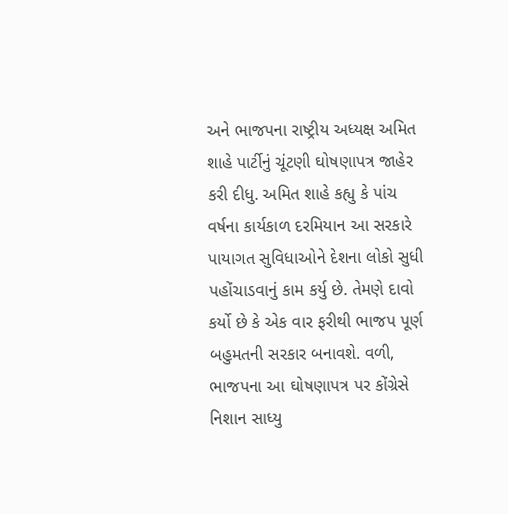અને ભાજપના રાષ્ટ્રીય અધ્યક્ષ અમિત શાહે પાર્ટીનું ચૂંટણી ઘોષણાપત્ર જાહેર કરી દીધુ. અમિત શાહે કહ્યુ કે પાંચ વર્ષના કાર્યકાળ દરમિયાન આ સરકારે પાયાગત સુવિધાઓને દેશના લોકો સુધી પહોંચાડવાનું કામ કર્યુ છે. તેમણે દાવો કર્યો છે કે એક વાર ફરીથી ભાજપ પૂર્ણ બહુમતની સરકાર બનાવશે. વળી, ભાજપના આ ઘોષણાપત્ર પર કોંગ્રેસે નિશાન સાધ્યુ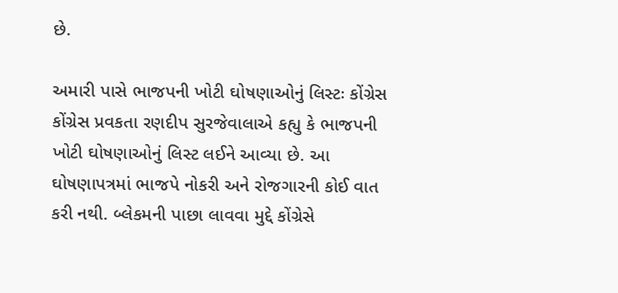છે.

અમારી પાસે ભાજપની ખોટી ઘોષણાઓનું લિસ્ટઃ કોંગ્રેસ
કોંગ્રેસ પ્રવકતા રણદીપ સુરજેવાલાએ કહ્યુ કે ભાજપની ખોટી ઘોષણાઓનું લિસ્ટ લઈને આવ્યા છે. આ ઘોષણાપત્રમાં ભાજપે નોકરી અને રોજગારની કોઈ વાત કરી નથી. બ્લેકમની પાછા લાવવા મુદ્દે કોંગ્રેસે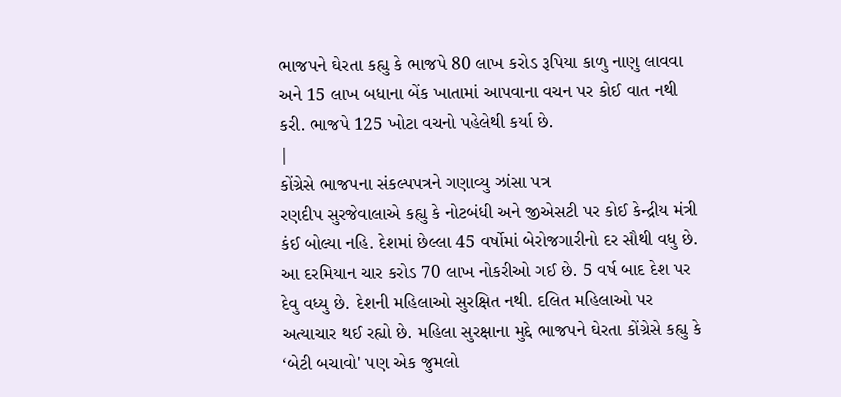ભાજપને ઘેરતા કહ્યુ કે ભાજપે 80 લાખ કરોડ રૂપિયા કાળુ નાણુ લાવવા અને 15 લાખ બધાના બેંક ખાતામાં આપવાના વચન પર કોઈ વાત નથી કરી. ભાજપે 125 ખોટા વચનો પહેલેથી કર્યા છે.
|
કોંગ્રેસે ભાજપના સંકલ્પપત્રને ગણાવ્યુ ઝાંસા પત્ર
રણદીપ સુરજેવાલાએ કહ્યુ કે નોટબંધી અને જીએસટી પર કોઈ કેન્દ્રીય મંત્રી કંઈ બોલ્યા નહિ. દેશમાં છેલ્લા 45 વર્ષોમાં બેરોજગારીનો દર સૌથી વધુ છે. આ દરમિયાન ચાર કરોડ 70 લાખ નોકરીઓ ગઈ છે. 5 વર્ષ બાદ દેશ પર દેવુ વધ્યુ છે. દેશની મહિલાઓ સુરક્ષિત નથી. દલિત મહિલાઓ પર અત્યાચાર થઈ રહ્યો છે. મહિલા સુરક્ષાના મુદ્દે ભાજપને ઘેરતા કોંગ્રેસે કહ્યુ કે ‘બેટી બચાવો' પણ એક જુમલો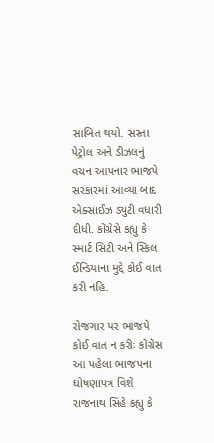સાબિત થયો. સસ્તા પેટ્રોલ અને ડીઝલનું વચન આપનાર ભાજપે સરકારમાં આવ્યા બાદ એક્સાઈઝ ડ્યુટી વધારી દીધી. કોંગ્રેસે કહ્યુ કે સ્માર્ટ સિટી અને સ્કિલ ઈન્ડિયાના મુદ્દે કોઈ વાત કરી નહિ.

રોજગાર પર ભાજપે કોઈ વાત ન કરીઃ કોંગ્રેસ
આ પહેલા ભાજપના ઘોષણાપત્ર વિશે રાજનાથ સિંહે કહ્યુ કે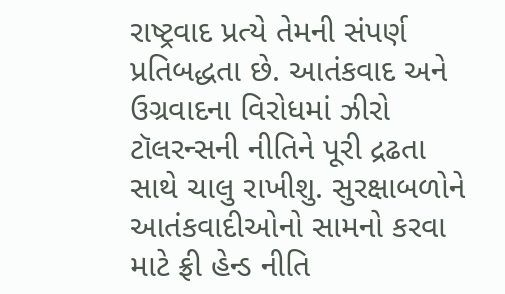રાષ્ટ્રવાદ પ્રત્યે તેમની સંપર્ણ પ્રતિબદ્ધતા છે. આતંકવાદ અને ઉગ્રવાદના વિરોધમાં ઝીરો ટૉલરન્સની નીતિને પૂરી દ્રઢતા સાથે ચાલુ રાખીશુ. સુરક્ષાબળોને આતંકવાદીઓનો સામનો કરવા માટે ફ્રી હેન્ડ નીતિ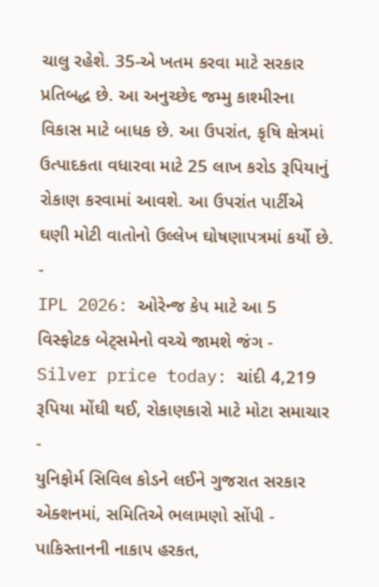ચાલુ રહેશે. 35-એ ખતમ કરવા માટે સરકાર પ્રતિબદ્ધ છે. આ અનુચ્છેદ જમ્મુ કાશ્મીરના વિકાસ માટે બાધક છે. આ ઉપરાંત, કૃષિ ક્ષેત્રમાં ઉત્પાદકતા વધારવા માટે 25 લાખ કરોડ રૂપિયાનું રોકાણ કરવામાં આવશે. આ ઉપરાંત પાર્ટીએ ઘણી મોટી વાતોનો ઉલ્લેખ ઘોષણાપત્રમાં કર્યો છે.
-
IPL 2026: ઓરેન્જ કેપ માટે આ 5 વિસ્ફોટક બેટ્સમેનો વચ્ચે જામશે જંગ -
Silver price today: ચાંદી 4,219 રૂપિયા મોંઘી થઈ, રોકાણકારો માટે મોટા સમાચાર -
યુનિફોર્મ સિવિલ કોડને લઈને ગુજરાત સરકાર એક્શનમાં, સમિતિએ ભલામણો સોંપી -
પાકિસ્તાનની નાકાપ હરકત,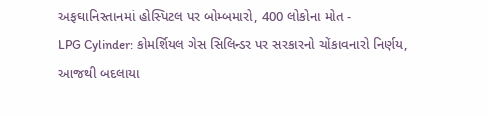અફઘાનિસ્તાનમાં હોસ્પિટલ પર બોમ્બમારો, 400 લોકોના મોત -
LPG Cylinder: કોમર્શિયલ ગેસ સિલિન્ડર પર સરકારનો ચોંકાવનારો નિર્ણય, આજથી બદલાયા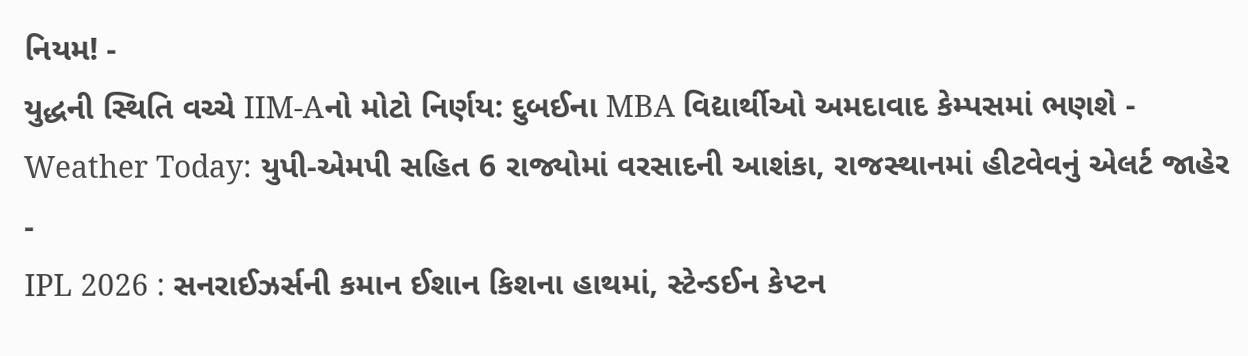નિયમ! -
યુદ્ધની સ્થિતિ વચ્ચે IIM-Aનો મોટો નિર્ણય: દુબઈના MBA વિદ્યાર્થીઓ અમદાવાદ કેમ્પસમાં ભણશે -
Weather Today: યુપી-એમપી સહિત 6 રાજ્યોમાં વરસાદની આશંકા, રાજસ્થાનમાં હીટવેવનું એલર્ટ જાહેર -
IPL 2026 : સનરાઈઝર્સની કમાન ઈશાન કિશના હાથમાં, સ્ટેન્ડઈન કેપ્ટન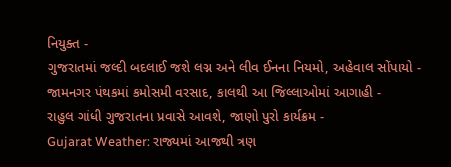નિયુક્ત -
ગુજરાતમાં જલ્દી બદલાઈ જશે લગ્ન અને લીવ ઈનના નિયમો, અહેવાલ સોંપાયો -
જામનગર પંથકમાં કમોસમી વરસાદ, કાલથી આ જિલ્લાઓમાં આગાહી -
રાહુલ ગાંધી ગુજરાતના પ્રવાસે આવશે, જાણો પુરો કાર્યક્રમ -
Gujarat Weather: રાજ્યમાં આજથી ત્રણ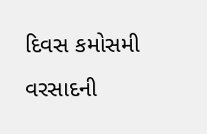દિવસ કમોસમી વરસાદની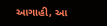આગાહી, આ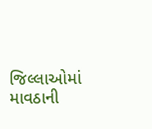જિલ્લાઓમાં માવઠાની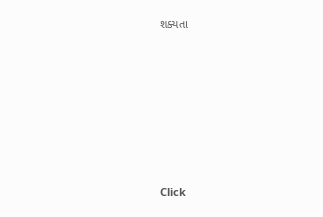શક્યતા








Click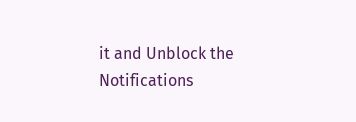it and Unblock the Notifications